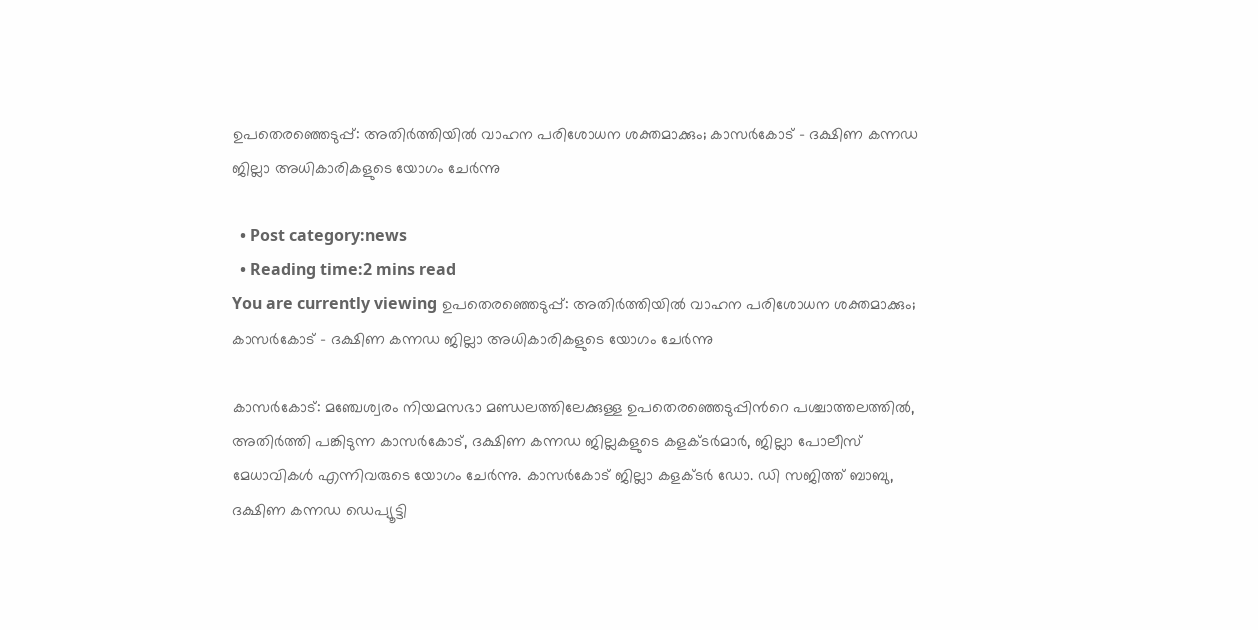ഉപതെരഞ്ഞെടുപ്പ്: അതിര്‍ത്തിയില്‍ വാഹന പരിശോധന ശക്തമാക്കും; കാസര്‍കോട് – ദക്ഷിണ കന്നഡ ജില്ലാ അധികാരികളുടെ യോഗം ചേര്‍ന്നു

  • Post category:news
  • Reading time:2 mins read
You are currently viewing ഉപതെരഞ്ഞെടുപ്പ്: അതിര്‍ത്തിയില്‍ വാഹന പരിശോധന ശക്തമാക്കും; കാസര്‍കോട് – ദക്ഷിണ കന്നഡ ജില്ലാ അധികാരികളുടെ യോഗം ചേര്‍ന്നു

കാസര്‍കോട്: മഞ്ചേശ്വരം നിയമസഭാ മണ്ഡലത്തിലേക്കുള്ള ഉപതെരഞ്ഞെടുപ്പിന്‍റെ പശ്ചാത്തലത്തില്‍, അതിര്‍ത്തി പങ്കിടുന്ന കാസര്‍കോട്, ദക്ഷിണ കന്നഡ ജില്ലകളുടെ കളക്ടര്‍മാര്‍, ജില്ലാ പോലീസ് മേധാവികള്‍ എന്നിവരുടെ യോഗം ചേര്‍ന്നു. കാസര്‍കോട് ജില്ലാ കളക്ടര്‍ ഡോ. ഡി സജിത്ത് ബാബു, ദക്ഷിണ കന്നഡ ഡെപ്യൂട്ടി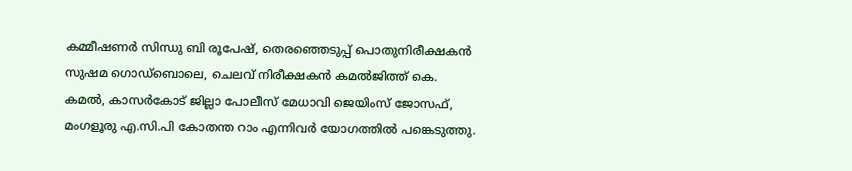കമ്മീഷണര്‍ സിന്ധു ബി രൂപേഷ്, തെരഞ്ഞെടുപ്പ് പൊതുനിരീക്ഷകന്‍ സുഷമ ഗൊഡ്‌ബൊലെ, ചെലവ് നിരീക്ഷകന്‍ കമല്‍ജിത്ത് കെ. കമല്‍, കാസര്‍കോട് ജില്ലാ പോലീസ് മേധാവി ജെയിംസ് ജോസഫ്, മംഗളൂരു എ.സി.പി കോതന്ത റാം എന്നിവര്‍ യോഗത്തില്‍ പങ്കെടുത്തു.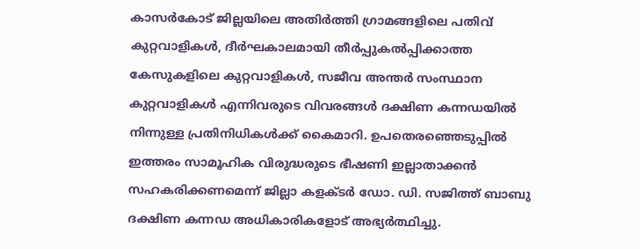കാസര്‍കോട് ജില്ലയിലെ അതിര്‍ത്തി ഗ്രാമങ്ങളിലെ പതിവ് കുറ്റവാളികള്‍, ദീര്‍ഘകാലമായി തീര്‍പ്പുകല്‍പ്പിക്കാത്ത കേസുകളിലെ കുറ്റവാളികള്‍, സജീവ അന്തര്‍ സംസ്ഥാന കുറ്റവാളികള്‍ എന്നിവരുടെ വിവരങ്ങള്‍ ദക്ഷിണ കന്നഡയില്‍ നിന്നുള്ള പ്രതിനിധികള്‍ക്ക് കൈമാറി. ഉപതെരഞ്ഞെടുപ്പില്‍ ഇത്തരം സാമൂഹിക വിരുദ്ധരുടെ ഭീഷണി ഇല്ലാതാക്കന്‍ സഹകരിക്കണമെന്ന് ജില്ലാ കളക്ടര്‍ ഡോ. ഡി. സജിത്ത് ബാബു ദക്ഷിണ കന്നഡ അധികാരികളോട് അഭ്യര്‍ത്ഥിച്ചു.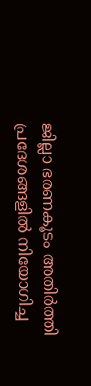ജില്ലാ ഭരണകൂടം അതിര്‍ത്തി പ്രദേശങ്ങളില്‍ നിയോഗിച്ച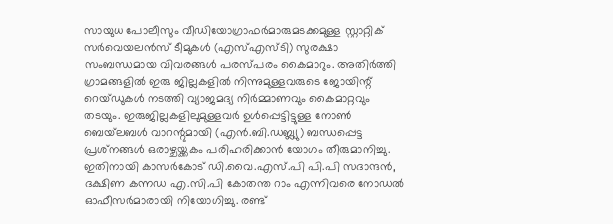സായുധ പോലീസും വീഡിയോഗ്രാഫര്‍മാരുമടക്കമുള്ള സ്റ്റാറ്റിക് സര്‍വെയലന്‍സ് ടീമുകള്‍ (എസ്എസ്ടി) സുരക്ഷാ സംബന്ധമായ വിവരങ്ങള്‍ പരസ്പരം കൈമാറും. അതിര്‍ത്തി ഗ്രാമങ്ങളില്‍ ഇരു ജില്ലകളില്‍ നിന്നുമുള്ളവരുടെ ജോയിന്റ് റെയ്ഡുകള്‍ നടത്തി വ്യാജമദ്യ നിര്‍മ്മാണവും കൈമാറ്റവും തടയും. ഇരുജില്ലകളിലുമുള്ളവര്‍ ഉള്‍പ്പെട്ടിട്ടുള്ള നോണ്‍ ബെയ്‌ലബള്‍ വാറന്റുമായി (എന്‍.ബി.ഡബ്ല്യു) ബന്ധപ്പെട്ട പ്രശ്‌നങ്ങള്‍ ഒരാഴ്ചയ്ക്കകം പരിഹരിക്കാന്‍ യോഗം തീരുമാനിച്ചു. ഇതിനായി കാസര്‍കോട് ഡി.വൈ.എസ്.പി പി.പി സദാന്ദന്‍, ദക്ഷിണ കന്നഡ എ.സി.പി കോതന്ത റാം എന്നിവരെ നോഡല്‍ ഓഫീസര്‍മാരായി നിയോഗിച്ചു. രണ്ട്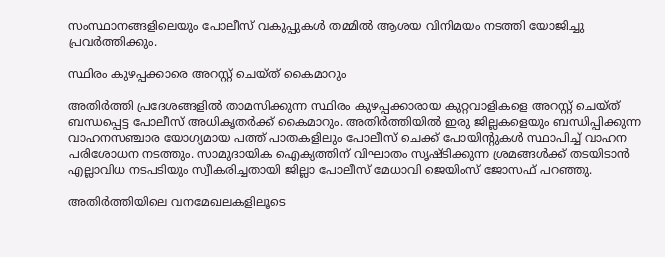സംസ്ഥാനങ്ങളിലെയും പോലീസ് വകുപ്പുകള്‍ തമ്മില്‍ ആശയ വിനിമയം നടത്തി യോജിച്ചു പ്രവര്‍ത്തിക്കും.

സ്ഥിരം കുഴപ്പക്കാരെ അറസ്റ്റ് ചെയ്ത് കൈമാറും

അതിര്‍ത്തി പ്രദേശങ്ങളില്‍ താമസിക്കുന്ന സ്ഥിരം കുഴപ്പക്കാരായ കുറ്റവാളികളെ അറസ്റ്റ് ചെയ്ത് ബന്ധപ്പെട്ട പോലീസ് അധികൃതര്‍ക്ക് കൈമാറും. അതിര്‍ത്തിയില്‍ ഇരു ജില്ലകളെയും ബന്ധിപ്പിക്കുന്ന വാഹനസഞ്ചാര യോഗ്യമായ പത്ത് പാതകളിലും പോലീസ് ചെക്ക് പോയിന്റുകള്‍ സ്ഥാപിച്ച് വാഹന പരിശോധന നടത്തും. സാമുദായിക ഐക്യത്തിന് വിഘാതം സൃഷ്ടിക്കുന്ന ശ്രമങ്ങള്‍ക്ക് തടയിടാന്‍ എല്ലാവിധ നടപടിയും സ്വീകരിച്ചതായി ജില്ലാ പോലീസ് മേധാവി ജെയിംസ് ജോസഫ് പറഞ്ഞു.

അതിര്‍ത്തിയിലെ വനമേഖലകളിലൂടെ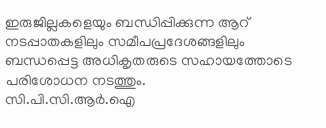ഇരുജില്ലകളെയും ബന്ധിപ്പിക്കുന്ന ആറ് നടപ്പാതകളിലും സമീപപ്രദേശങ്ങളിലും ബന്ധപ്പെട്ട അധികൃതരുടെ സഹായത്തോടെ പരിശോധന നടത്തും.
സി.പി.സി.ആര്‍.ഐ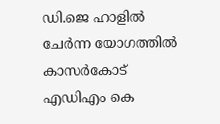ഡി.ജെ ഹാളില്‍ ചേര്‍ന്ന യോഗത്തില്‍ കാസര്‍കോട് എഡിഎം കെ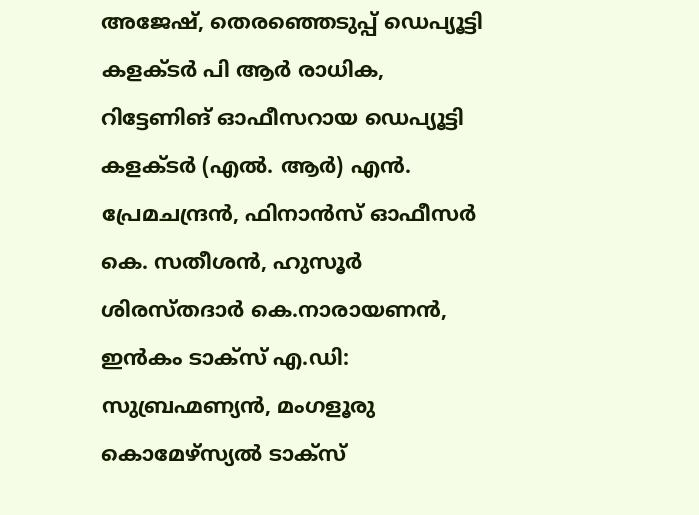അജേഷ്, തെരഞ്ഞെടുപ്പ് ഡെപ്യൂട്ടി കളക്ടര്‍ പി ആര്‍ രാധിക, റിട്ടേണിങ് ഓഫീസറായ ഡെപ്യൂട്ടി കളക്ടര്‍ (എല്‍. ആര്‍) എന്‍. പ്രേമചന്ദ്രന്‍, ഫിനാന്‍സ് ഓഫീസര്‍ കെ. സതീശന്‍, ഹുസൂര്‍ ശിരസ്തദാര്‍ കെ.നാരായണന്‍, ഇന്‍കം ടാക്‌സ് എ.ഡി: സുബ്രഹ്മണ്യന്‍, മംഗളൂരു കൊമേഴ്‌സ്യല്‍ ടാക്‌സ്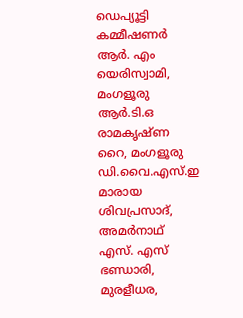ഡെപ്യൂട്ടി കമ്മീഷണര്‍ ആര്‍. എം യെരിസ്വാമി, മംഗളൂരു ആര്‍.ടി.ഒ രാമകൃഷ്ണ റൈ, മംഗളൂരു ഡി.വൈ.എസ്.ഇ മാരായ ശിവപ്രസാദ്, അമര്‍നാഥ് എസ്. എസ് ഭണ്ഡാരി, മുരളീധര,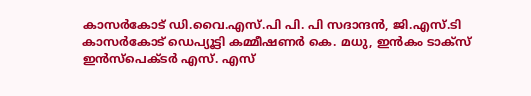കാസര്‍കോട് ഡി.വൈ.എസ്.പി പി. പി സദാന്ദന്‍, ജി.എസ്.ടി കാസര്‍കോട് ഡെപ്യൂട്ടി കമ്മീഷണര്‍ കെ. മധു, ഇന്‍കം ടാക്‌സ് ഇന്‍സ്‌പെക്ടര്‍ എസ്. എസ്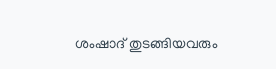ശംഷാദ് തുടങ്ങിയവരും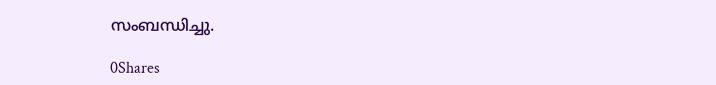സംബന്ധിച്ചു.

0Shares